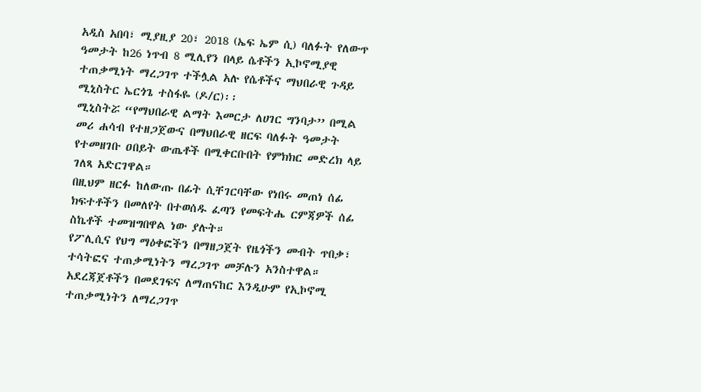አዲስ አበባ፣ ሚያዚያ 20፣ 2018 (ኤፍ ኤም ሲ) ባለፉት የለውጥ ዓመታት ከ26 ነጥብ 8 ሚሊየን በላይ ሴቶችን ኢኮኖሚያዊ ተጠቃሚነት ማረጋገጥ ተችሏል አሉ የሴቶችና ማህበራዊ ጉዳይ ሚኒስትር ኤርጎጌ ተስፋዬ (ዶ/ር)፡፡
ሚኒስትሯ “የማህበራዊ ልማት እመርታ ለሀገር ግንባታ’’ በሚል መሪ ሐሳብ የተዘጋጀውና በማህበራዊ ዘርፍ ባለፉት ዓመታት የተመዘገቡ ዐበይት ውጤቶች በሚቀርቡበት የምክክር መድረክ ላይ ገለጻ አድርገዋል።
በዚህም ዘርፉ ከለውጡ በፊት ሲቸገርባቸው የነበሩ መጠነ ሰፊ ክፍተቶችን በመለየት በተወሰዱ ፈጣን የመፍትሔ ርምጃዎች ሰፊ ስኬቶች ተመዝግበዋል ነው ያሉት።
የፖሊሲና የህግ ማዕቀፎችን በማዘጋጀት የዜጎችን መብት ጥበቃ፣ ተሳትፎና ተጠቃሚነትን ማረጋገጥ መቻሉን አንስተዋል።
አደረጃጀቶችን በመደገፍና ለማጠናከር እንዲሁም የኢኮኖሚ ተጠቃሚነትን ለማረጋገጥ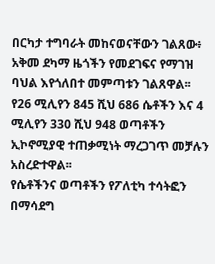በርካታ ተግባራት መከናወናቸውን ገልጸው፥ አቅመ ደካማ ዜጎችን የመደገፍና የማገዝ ባህል እየጎለበተ መምጣቱን ገልጸዋል፡፡
የ26 ሚሊየን 845 ሺህ 686 ሴቶችን እና 4 ሚሊየን 330 ሺህ 948 ወጣቶችን ኢኮኖሚያዊ ተጠቃሚነት ማረጋገጥ መቻሉን አስረድተዋል፡፡
የሴቶችንና ወጣቶችን የፖለቲካ ተሳትፎን በማሳደግ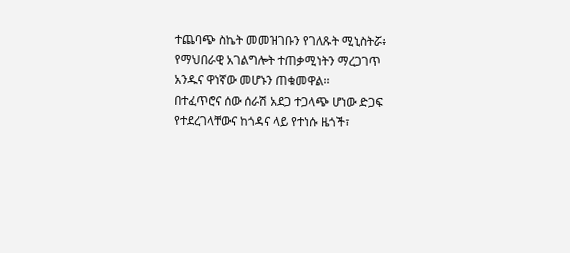ተጨባጭ ስኬት መመዝገቡን የገለጹት ሚኒስትሯ፥ የማህበራዊ አገልግሎት ተጠቃሚነትን ማረጋገጥ አንዱና ዋነኛው መሆኑን ጠቁመዋል፡፡
በተፈጥሮና ሰው ሰራሽ አደጋ ተጋላጭ ሆነው ድጋፍ የተደረገላቸውና ከጎዳና ላይ የተነሱ ዜጎች፣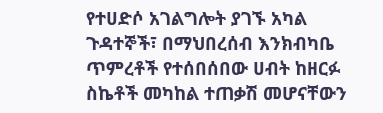የተሀድሶ አገልግሎት ያገኙ አካል ጉዳተኞች፣ በማህበረሰብ እንክብካቤ ጥምረቶች የተሰበሰበው ሀብት ከዘርፉ ስኬቶች መካከል ተጠቃሽ መሆናቸውን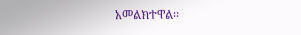አመልክተዋል፡፡